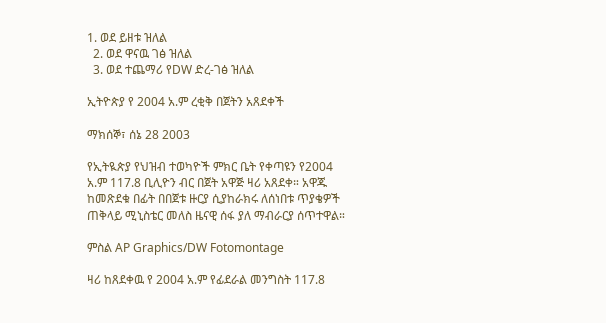1. ወደ ይዘቱ ዝለል
  2. ወደ ዋናዉ ገፅ ዝለል
  3. ወደ ተጨማሪ የDW ድረ-ገፅ ዝለል

ኢትዮጵያ የ 2004 አ.ም ረቂቅ በጀትን አጸደቀች

ማክሰኞ፣ ሰኔ 28 2003

የኢትዪጵያ የህዝብ ተወካዮች ምክር ቤት የቀጣዩን የ2004 አ.ም 117.8 ቢሊዮን ብር በጀት አዋጅ ዛሪ አጸደቀ። አዋጁ ከመጽደቁ በፊት በበጀቱ ዙርያ ሲያከራክሩ ለሰነበቱ ጥያቄዎች ጠቅላይ ሚኒስቴር መለስ ዜናዊ ሰፋ ያለ ማብራርያ ሰጥተዋል።

ምስል AP Graphics/DW Fotomontage

ዛሪ ከጸደቀዉ የ 2004 አ.ም የፊደራል መንግስት 117.8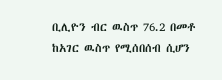ቢሊዮን ብር ዉስጥ 76.2 በመቶ ከአገር ዉስጥ የሚሰበሰብ ሲሆን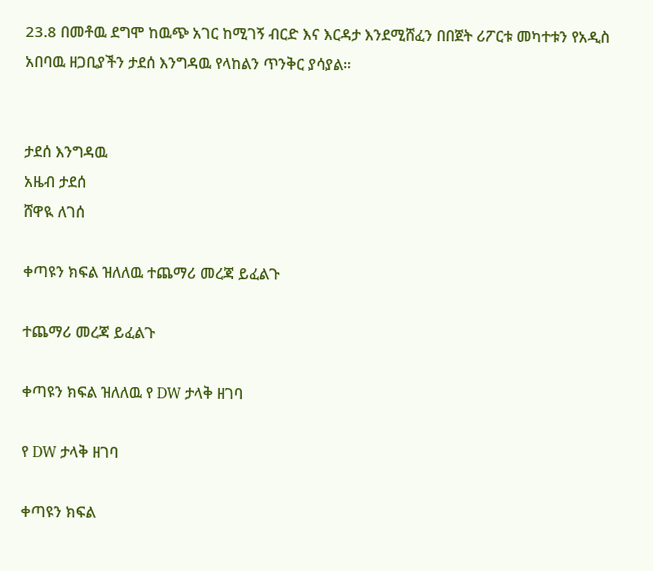23.8 በመቶዉ ደግሞ ከዉጭ አገር ከሚገኝ ብርድ እና እርዳታ እንደሚሸፈን በበጀት ሪፖርቱ መካተቱን የአዲስ አበባዉ ዘጋቢያችን ታደሰ እንግዳዉ የላከልን ጥንቅር ያሳያል።


ታደሰ እንግዳዉ
አዜብ ታደሰ
ሸዋዪ ለገሰ

ቀጣዩን ክፍል ዝለለዉ ተጨማሪ መረጃ ይፈልጉ

ተጨማሪ መረጃ ይፈልጉ

ቀጣዩን ክፍል ዝለለዉ የ DW ታላቅ ዘገባ

የ DW ታላቅ ዘገባ

ቀጣዩን ክፍል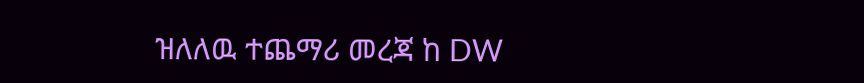ዝለለዉ ተጨማሪ መረጃ ከ DW